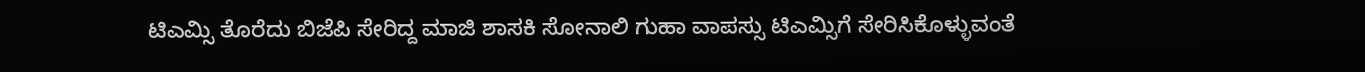ಟಿಎಮ್ಸಿ ತೊರೆದು ಬಿಜೆಪಿ ಸೇರಿದ್ದ ಮಾಜಿ ಶಾಸಕಿ ಸೋನಾಲಿ ಗುಹಾ ವಾಪಸ್ಸು ಟಿಎಮ್ಸಿಗೆ ಸೇರಿಸಿಕೊಳ್ಳುವಂತೆ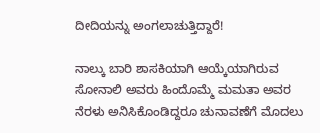ದೀದಿಯನ್ನು ಅಂಗಲಾಚುತ್ತಿದ್ದಾರೆ!

ನಾಲ್ಕು ಬಾರಿ ಶಾಸಕಿಯಾಗಿ ಆಯ್ಕೆಯಾಗಿರುವ ಸೋನಾಲಿ ಅವರು ಹಿಂದೊಮ್ಮೆ ಮಮತಾ ಅವರ ನೆರಳು ಅನಿಸಿಕೊಂಡಿದ್ದರೂ ಚುನಾವಣೆಗೆ ಮೊದಲು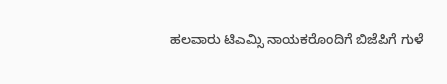ಹಲವಾರು ಟಿಎಮ್ಸಿ ನಾಯಕರೊಂದಿಗೆ ಬಿಜೆಪಿಗೆ ಗುಳೆ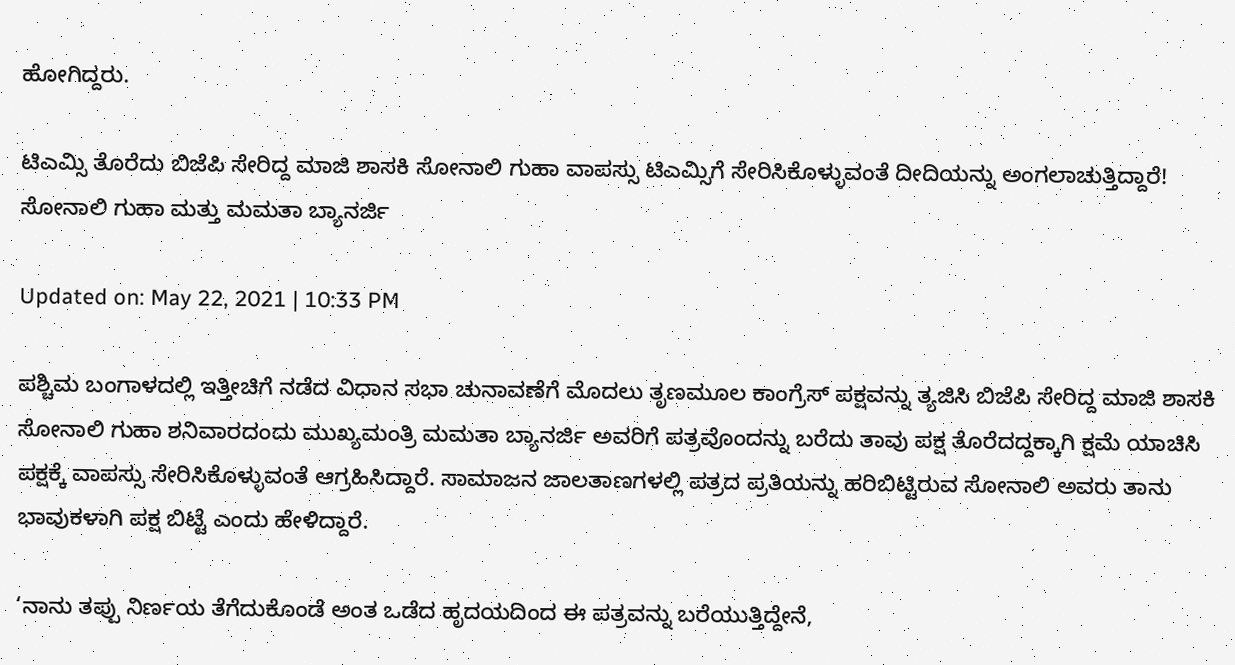ಹೋಗಿದ್ದರು.

ಟಿಎಮ್ಸಿ ತೊರೆದು ಬಿಜೆಪಿ ಸೇರಿದ್ದ ಮಾಜಿ ಶಾಸಕಿ ಸೋನಾಲಿ ಗುಹಾ ವಾಪಸ್ಸು ಟಿಎಮ್ಸಿಗೆ ಸೇರಿಸಿಕೊಳ್ಳುವಂತೆ ದೀದಿಯನ್ನು ಅಂಗಲಾಚುತ್ತಿದ್ದಾರೆ!
ಸೋನಾಲಿ ಗುಹಾ ಮತ್ತು ಮಮತಾ ಬ್ಯಾನರ್ಜಿ

Updated on: May 22, 2021 | 10:33 PM

ಪಶ್ಚಿಮ ಬಂಗಾಳದಲ್ಲಿ ಇತ್ತೀಚಿಗೆ ನಡೆದ ವಿಧಾನ ಸಭಾ ಚುನಾವಣೆಗೆ ಮೊದಲು ತೃಣಮೂಲ ಕಾಂಗ್ರೆಸ್ ಪಕ್ಷವನ್ನು ತ್ಯಜಿಸಿ ಬಿಜೆಪಿ ಸೇರಿದ್ದ ಮಾಜಿ ಶಾಸಕಿ ಸೋನಾಲಿ ಗುಹಾ ಶನಿವಾರದಂದು ಮುಖ್ಯಮಂತ್ರಿ ಮಮತಾ ಬ್ಯಾನರ್ಜಿ ಅವರಿಗೆ ಪತ್ರವೊಂದನ್ನು ಬರೆದು ತಾವು ಪಕ್ಷ ತೊರೆದದ್ದಕ್ಕಾಗಿ ಕ್ಷಮೆ ಯಾಚಿಸಿ ಪಕ್ಷಕ್ಕೆ ವಾಪಸ್ಸು ಸೇರಿಸಿಕೊಳ್ಳುವಂತೆ ಆಗ್ರಹಿಸಿದ್ದಾರೆ. ಸಾಮಾಜನ ಜಾಲತಾಣಗಳಲ್ಲಿ ಪತ್ರದ ಪ್ರತಿಯನ್ನು ಹರಿಬಿಟ್ಟಿರುವ ಸೋನಾಲಿ ಅವರು ತಾನು ಭಾವುಕಳಾಗಿ ಪಕ್ಷ ಬಿಟ್ಟೆ ಎಂದು ಹೇಳಿದ್ದಾರೆ.

‘ನಾನು ತಪ್ಪು ನಿರ್ಣಯ ತೆಗೆದುಕೊಂಡೆ ಅಂತ ಒಡೆದ ಹೃದಯದಿಂದ ಈ ಪತ್ರವನ್ನು ಬರೆಯುತ್ತಿದ್ದೇನೆ,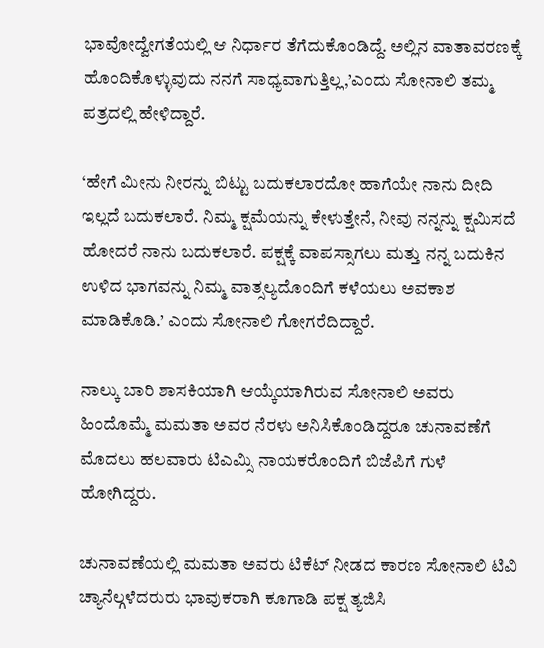ಭಾವೋದ್ವೇಗತೆಯಲ್ಲಿ ಆ ನಿರ್ಧಾರ ತೆಗೆದುಕೊಂಡಿದ್ದೆ. ಅಲ್ಲಿನ ವಾತಾವರಣಕ್ಕೆ ಹೊಂದಿಕೊಳ್ಳುವುದು ನನಗೆ ಸಾಧ್ಯವಾಗುತ್ತಿಲ್ಲ,’ಎಂದು ಸೋನಾಲಿ ತಮ್ಮ ಪತ್ರದಲ್ಲಿ ಹೇಳಿದ್ದಾರೆ.

‘ಹೇಗೆ ಮೀನು ನೀರನ್ನು ಬಿಟ್ಟು ಬದುಕಲಾರದೋ ಹಾಗೆಯೇ ನಾನು ದೀದಿ ಇಲ್ಲದೆ ಬದುಕಲಾರೆ. ನಿಮ್ಮ ಕ್ಷಮೆಯನ್ನು ಕೇಳುತ್ತೇನೆ, ನೀವು ನನ್ನನ್ನು ಕ್ಷಮಿಸದೆ ಹೋದರೆ ನಾನು ಬದುಕಲಾರೆ. ಪಕ್ಷಕ್ಕೆ ವಾಪಸ್ಸಾಗಲು ಮತ್ತು ನನ್ನ ಬದುಕಿನ ಉಳಿದ ಭಾಗವನ್ನು ನಿಮ್ಮ ವಾತ್ಸಲ್ಯದೊಂದಿಗೆ ಕಳೆಯಲು ಅವಕಾಶ ಮಾಡಿಕೊಡಿ.’ ಎಂದು ಸೋನಾಲಿ ಗೋಗರೆದಿದ್ದಾರೆ.

ನಾಲ್ಕು ಬಾರಿ ಶಾಸಕಿಯಾಗಿ ಆಯ್ಕೆಯಾಗಿರುವ ಸೋನಾಲಿ ಅವರು ಹಿಂದೊಮ್ಮೆ ಮಮತಾ ಅವರ ನೆರಳು ಅನಿಸಿಕೊಂಡಿದ್ದರೂ ಚುನಾವಣೆಗೆ ಮೊದಲು ಹಲವಾರು ಟಿಎಮ್ಸಿ ನಾಯಕರೊಂದಿಗೆ ಬಿಜೆಪಿಗೆ ಗುಳೆ ಹೋಗಿದ್ದರು.

ಚುನಾವಣೆಯಲ್ಲಿ ಮಮತಾ ಅವರು ಟಿಕೆಟ್ ನೀಡದ ಕಾರಣ ಸೋನಾಲಿ ಟಿವಿ ಚ್ಯಾನೆಲ್ಗಳೆದರುರು ಭಾವುಕರಾಗಿ ಕೂಗಾಡಿ ಪಕ್ಷ ತ್ಯಜಿಸಿ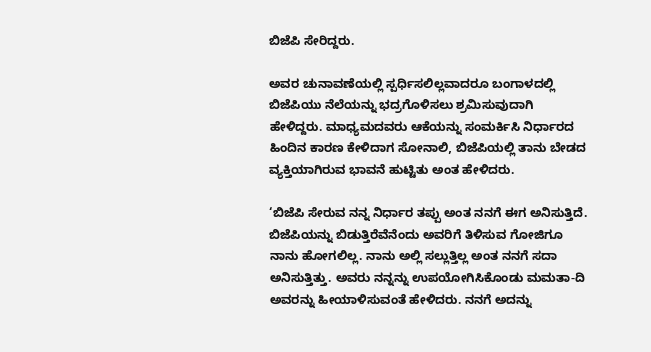ಬಿಜೆಪಿ ಸೇರಿದ್ದರು.

ಅವರ ಚುನಾವಣೆಯಲ್ಲಿ ಸ್ಪರ್ಧಿಸಲಿಲ್ಲವಾದರೂ ಬಂಗಾಳದಲ್ಲಿ ಬಿಜೆಪಿಯು ನೆಲೆಯನ್ನು ಭದ್ರಗೊಳಿಸಲು ಶ್ರಮಿಸುವುದಾಗಿ ಹೇಳಿದ್ದರು. ಮಾಧ್ಯಮದವರು ಆಕೆಯನ್ನು ಸಂಮರ್ಕಿಸಿ ನಿರ್ಧಾರದ ಹಿಂದಿನ ಕಾರಣ ಕೇಳಿದಾಗ ಸೋನಾಲಿ, ಬಿಜೆಪಿಯಲ್ಲಿ ತಾನು ಬೇಡದ ವ್ಯಕ್ತಿಯಾಗಿರುವ ಭಾವನೆ ಹುಟ್ಟಿತು ಅಂತ ಹೇಳಿದರು.

‘ಬಿಜೆಪಿ ಸೇರುವ ನನ್ನ ನಿರ್ಧಾರ ತಪ್ಪು ಅಂತ ನನಗೆ ಈಗ ಅನಿಸುತ್ತಿದೆ. ಬಿಜೆಪಿಯನ್ನು ಬಿಡುತ್ತಿರೆವೆನೆಂದು ಅವರಿಗೆ ತಿಳಿಸುವ ಗೋಜಿಗೂ ನಾನು ಹೋಗಲಿಲ್ಲ. ನಾನು ಅಲ್ಲಿ ಸಲ್ಲುತ್ತಿಲ್ಲ ಅಂತ ನನಗೆ ಸದಾ ಅನಿಸುತ್ತಿತ್ತು. ಅವರು ನನ್ನನ್ನು ಉಪಯೋಗಿಸಿಕೊಂಡು ಮಮತಾ-ದಿ ಅವರನ್ನು ಹೀಯಾಳಿಸುವಂತೆ ಹೇಳಿದರು. ನನಗೆ ಅದನ್ನು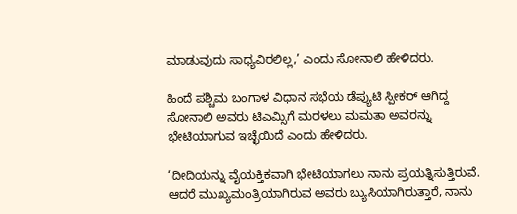ಮಾಡುವುದು ಸಾಧ್ಯವಿರಲಿಲ್ಲ,’ ಎಂದು ಸೋನಾಲಿ ಹೇಳಿದರು.

ಹಿಂದೆ ಪಶ್ಚಿಮ ಬಂಗಾಳ ವಿಧಾನ ಸಭೆಯ ಡೆಪ್ಯುಟಿ ಸ್ಪೀಕರ್ ಆಗಿದ್ದ ಸೋನಾಲಿ ಅವರು ಟಿಎಮ್ಸಿಗೆ ಮರಳಲು ಮಮತಾ ಅವರನ್ನು ಭೇಟಿಯಾಗುವ ಇಚ್ಛೆಯಿದೆ ಎಂದು ಹೇಳಿದರು.

‘ದೀದಿಯನ್ನು ವೈಯಕ್ತಿಕವಾಗಿ ಭೇಟಿಯಾಗಲು ನಾನು ಪ್ರಯತ್ನಿಸುತ್ತಿರುವೆ. ಆದರೆ ಮುಖ್ಯಮಂತ್ರಿಯಾಗಿರುವ ಅವರು ಬ್ಯುಸಿಯಾಗಿರುತ್ತಾರೆ, ನಾನು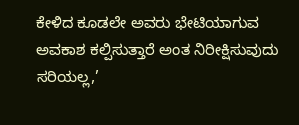ಕೇಳಿದ ಕೂಡಲೇ ಅವರು ಭೇಟಿಯಾಗುವ ಅವಕಾಶ ಕಲ್ಪಿಸುತ್ತಾರೆ ಅಂತ ನಿರೀಕ್ಷಿಸುವುದು ಸರಿಯಲ್ಲ,’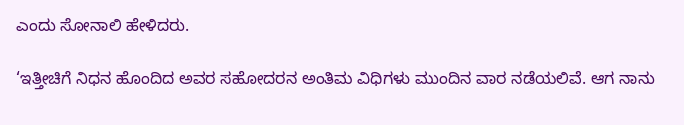ಎಂದು ಸೋನಾಲಿ ಹೇಳಿದರು.

‘ಇತ್ತೀಚಿಗೆ ನಿಧನ ಹೊಂದಿದ ಅವರ ಸಹೋದರನ ಅಂತಿಮ ವಿಧಿಗಳು ಮುಂದಿನ ವಾರ ನಡೆಯಲಿವೆ. ಆಗ ನಾನು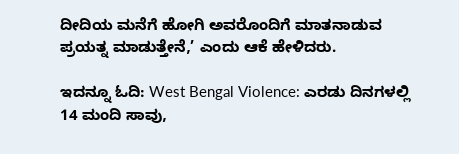ದೀದಿಯ ಮನೆಗೆ ಹೋಗಿ ಅವರೊಂದಿಗೆ ಮಾತನಾಡುವ ಪ್ರಯತ್ನ ಮಾಡುತ್ತೇನೆ,’ ಎಂದು ಆಕೆ ಹೇಳಿದರು.

ಇದನ್ನೂ ಓದಿ: West Bengal Violence: ಎರಡು ದಿನಗಳಲ್ಲಿ 14 ಮಂದಿ ಸಾವು,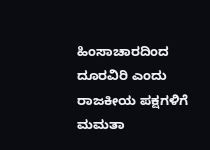ಹಿಂಸಾಚಾರದಿಂದ ದೂರವಿರಿ ಎಂದು ರಾಜಕೀಯ ಪಕ್ಷಗಳಿಗೆ ಮಮತಾ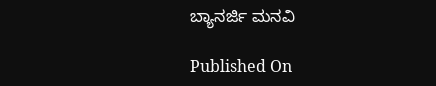ಬ್ಯಾನರ್ಜಿ ಮನವಿ

Published On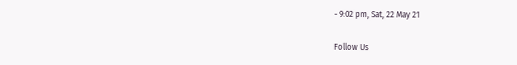- 9:02 pm, Sat, 22 May 21

Follow Us